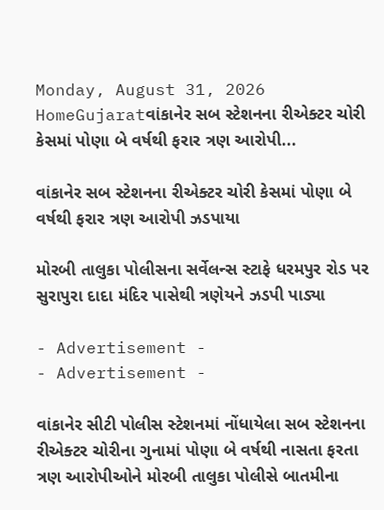Monday, August 31, 2026
HomeGujaratવાંકાનેર સબ સ્ટેશનના રીએક્ટર ચોરી કેસમાં પોણા બે વર્ષથી ફરાર ત્રણ આરોપી...

વાંકાનેર સબ સ્ટેશનના રીએક્ટર ચોરી કેસમાં પોણા બે વર્ષથી ફરાર ત્રણ આરોપી ઝડપાયા

મોરબી તાલુકા પોલીસના સર્વેલન્સ સ્ટાફે ધરમપુર રોડ પર સુરાપુરા દાદા મંદિર પાસેથી ત્રણેયને ઝડપી પાડ્યા

- Advertisement -
- Advertisement -

વાંકાનેર સીટી પોલીસ સ્ટેશનમાં નોંધાયેલા સબ સ્ટેશનના રીએક્ટર ચોરીના ગુનામાં પોણા બે વર્ષથી નાસતા ફરતા ત્રણ આરોપીઓને મોરબી તાલુકા પોલીસે બાતમીના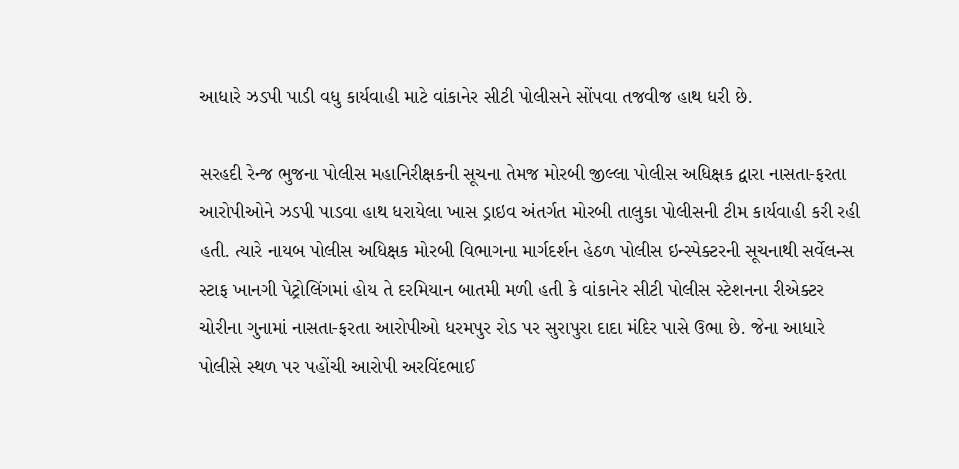આધારે ઝડપી પાડી વધુ કાર્યવાહી માટે વાંકાનેર સીટી પોલીસને સોંપવા તજવીજ હાથ ધરી છે.

સરહદી રેન્જ ભુજના પોલીસ મહાનિરીક્ષકની સૂચના તેમજ મોરબી જીલ્લા પોલીસ અધિક્ષક દ્વારા નાસતા-ફરતા આરોપીઓને ઝડપી પાડવા હાથ ધરાયેલા ખાસ ડ્રાઇવ અંતર્ગત મોરબી તાલુકા પોલીસની ટીમ કાર્યવાહી કરી રહી હતી. ત્યારે નાયબ પોલીસ અધિક્ષક મોરબી વિભાગના માર્ગદર્શન હેઠળ પોલીસ ઇન્સ્પેક્ટરની સૂચનાથી સર્વેલન્સ સ્ટાફ ખાનગી પેટ્રોલિંગમાં હોય તે દરમિયાન બાતમી મળી હતી કે વાંકાનેર સીટી પોલીસ સ્ટેશનના રીએક્ટર ચોરીના ગુનામાં નાસતા-ફરતા આરોપીઓ ધરમપુર રોડ પર સુરાપુરા દાદા મંદિર પાસે ઉભા છે. જેના આધારે પોલીસે સ્થળ પર પહોંચી આરોપી અરવિંદભાઈ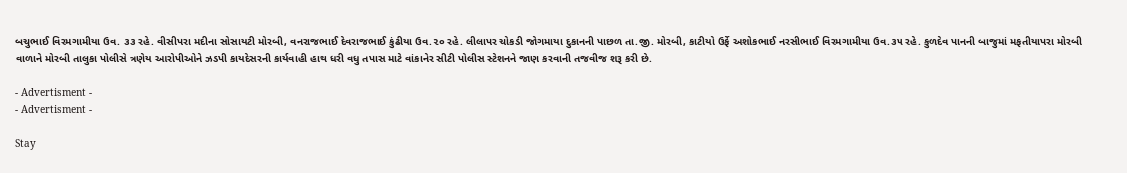બચુભાઈ વિરમગામીયા ઉવ. ૩૩ રહે. વીસીપરા મદીના સોસાયટી મોરબી, વનરાજભાઈ દેવરાજભાઈ કુંઢીયા ઉવ.૨૦ રહે. લીલાપર ચોકડી જોગમાયા દુકાનની પાછળ તા.જી. મોરબી, કાટીયો ઉર્ફે અશોકભાઈ નરસીભાઈ વિરમગામીયા ઉવ.૩૫ રહે. કુળદેવ પાનની બાજુમાં મફતીયાપરા મોરબી વાળાને મોરબી તાલુકા પોલીસે ત્રણેય આરોપીઓને ઝડપી કાયદેસરની કાર્યવાહી હાથ ધરી વધુ તપાસ માટે વાંકાનેર સીટી પોલીસ સ્ટેશનને જાણ કરવાની તજવીજ શરૂ કરી છે.

- Advertisment -
- Advertisment -

Stay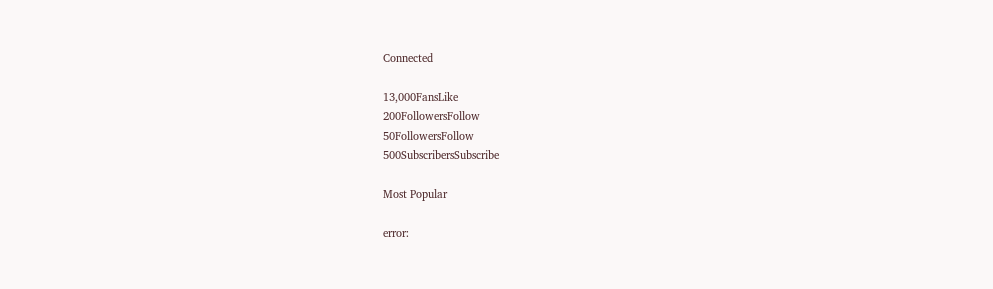Connected

13,000FansLike
200FollowersFollow
50FollowersFollow
500SubscribersSubscribe

Most Popular

error: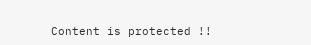Content is protected !!